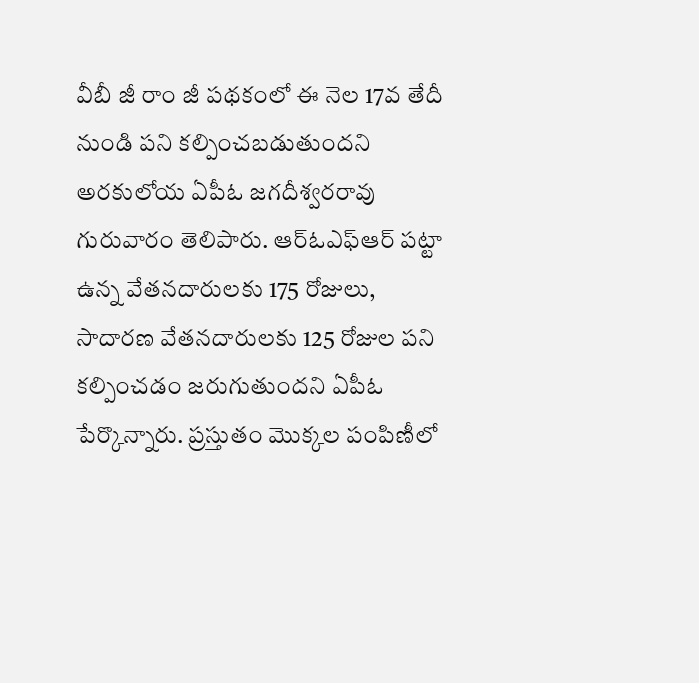వీబీ జీ రాం జీ పథకంలో ఈ నెల 17వ తేదీ నుండి పని కల్పించబడుతుందని అరకులోయ ఏపీఓ జగదీశ్వరరావు గురువారం తెలిపారు. ఆర్ఓఎఫ్ఆర్ పట్టా ఉన్న వేతనదారులకు 175 రోజులు, సాదారణ వేతనదారులకు 125 రోజుల పని కల్పించడం జరుగుతుందని ఏపీఓ పేర్కొన్నారు. ప్రస్తుతం మొక్కల పంపిణీలో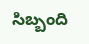సిబ్బంది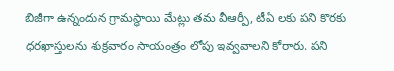బిజీగా ఉన్నందున గ్రామస్ధాయి మేట్లు తమ వీఆర్పీ, టీఏ లకు పని కొరకు ధరఖాస్తులను శుక్రవారం సాయంత్రం లోపు ఇవ్వవాలని కోరారు. పని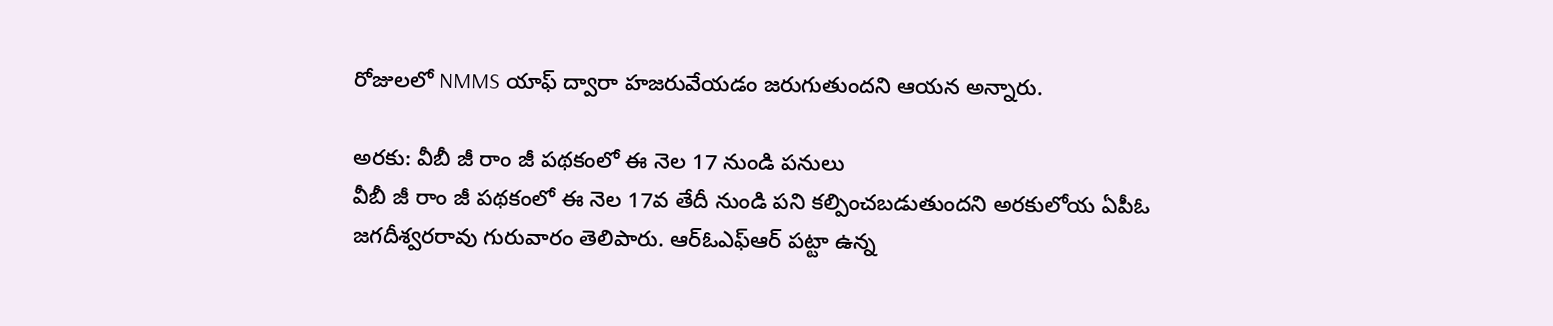రోజులలో NMMS యాఫ్ ద్వారా హజరువేయడం జరుగుతుందని ఆయన అన్నారు.

అరకు: వీబీ జీ రాం జీ పథకంలో ఈ నెల 17 నుండి పనులు
వీబీ జీ రాం జీ పథకంలో ఈ నెల 17వ తేదీ నుండి పని కల్పించబడుతుందని అరకులోయ ఏపీఓ జగదీశ్వరరావు గురువారం తెలిపారు. ఆర్ఓఎఫ్ఆర్ పట్టా ఉన్న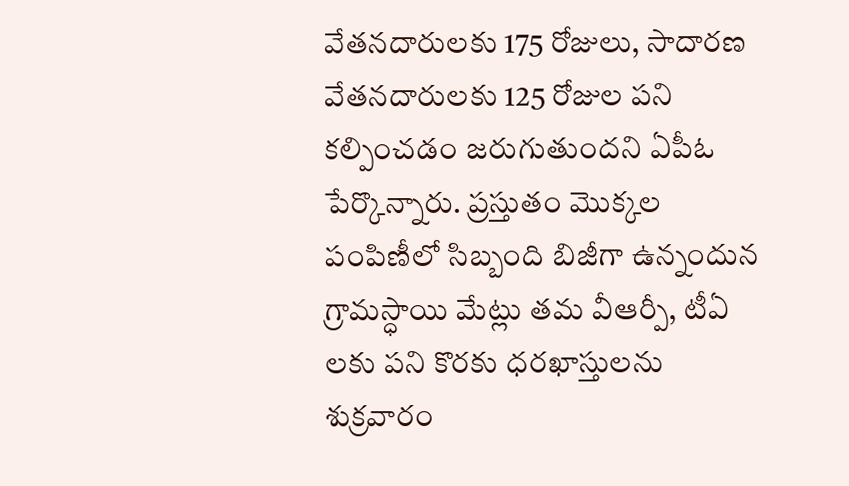వేతనదారులకు 175 రోజులు, సాదారణ వేతనదారులకు 125 రోజుల పని కల్పించడం జరుగుతుందని ఏపీఓ పేర్కొన్నారు. ప్రస్తుతం మొక్కల పంపిణీలో సిబ్బంది బిజీగా ఉన్నందున గ్రామస్ధాయి మేట్లు తమ వీఆర్పీ, టీఏ లకు పని కొరకు ధరఖాస్తులను శుక్రవారం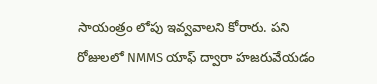సాయంత్రం లోపు ఇవ్వవాలని కోరారు. పని రోజులలో NMMS యాఫ్ ద్వారా హజరువేయడం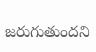జరుగుతుందని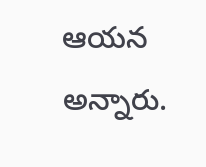ఆయన అన్నారు.